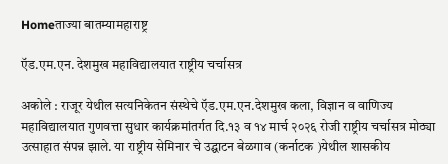Homeताज्या बातम्यामहाराष्ट्र

ऍड.एम.एन. देशमुख महाविद्यालयात राष्ट्रीय चर्चासत्र

अकोले : राजूर येथील सत्यनिकेतन संस्थेचे ऍड.एम.एन.देशमुख कला, विज्ञान व वाणिज्य महाविद्यालयात गुणवत्ता सुधार कार्यक्रमांतर्गत दि.१३ व १४ मार्च २०२६ रोजी राष्ट्रीय चर्चासत्र मोठ्या उत्साहात संपन्न झाले. या राष्ट्रीय सेमिनार चे उद्घाटन बेळगाव (कर्नाटक )येथील शासकीय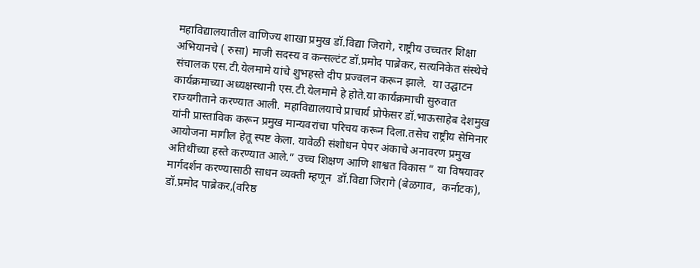महाविद्यालयातील वाणिज्य शाखा प्रमुख डॉ.विद्या जिरागे, राष्ट्रीय उच्चतर शिक्षा अभियानचे ( रुसा) माजी सदस्य व कन्सल्टंट डॉ.प्रमोद पाब्रेकर, सत्यनिकेत संस्थेचे संचालक एस.टी.येलमामे यांचे शुभहस्ते दीप प्रज्वलन करून झाले.  या उद्घाटन कार्यक्रमाच्या अध्यक्षस्थानी एस.टी.येलमामे हे होते.या कार्यक्रमाची सुरुवात राज्यगीताने करण्यात आली. महाविद्यालयाचे प्राचार्य प्रोफेसर डॉ.भाऊसाहेब देशमुख यांनी प्रास्ताविक करून प्रमुख मान्यवरांचा परिचय करून दिला.तसेच राष्ट्रीय सेमिनार आयोजना मागील हेतू स्पष्ट केला. यावेळी संशोधन पेपर अंकाचे अनावरण प्रमुख अतिथींच्या हस्ते करण्यात आले.” उच्च शिक्षण आणि शाश्वत विकास ” या विषयावर मार्गदर्शन करण्यासाठी साधन व्यक्ती म्हणून  डॉ.विद्या जिरागे (बेळगाव,  कर्नाटक), डॉ.प्रमोद पाब्रेकर,(वरिष्ठ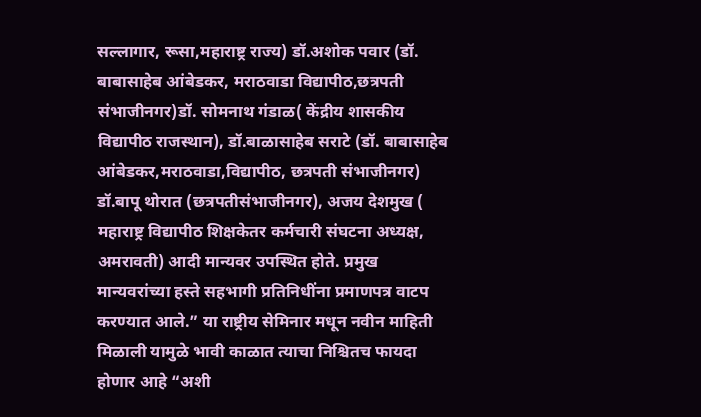सल्लागार, रूसा,महाराष्ट्र राज्य) डॉ.अशोक पवार (डॉ. बाबासाहेब आंबेडकर, मराठवाडा विद्यापीठ,छत्रपती संभाजीनगर)डॉ. सोमनाथ गंडाळ( केंद्रीय शासकीय विद्यापीठ राजस्थान), डॉ.बाळासाहेब सराटे (डॉ. बाबासाहेब आंबेडकर,मराठवाडा,विद्यापीठ, छत्रपती संभाजीनगर) डॉ.बापू थोरात (छत्रपतीसंभाजीनगर), अजय देशमुख ( महाराष्ट्र विद्यापीठ शिक्षकेतर कर्मचारी संघटना अध्यक्ष, अमरावती) आदी मान्यवर उपस्थित होते. प्रमुख  मान्यवरांच्या हस्ते सहभागी प्रतिनिधींना प्रमाणपत्र वाटप करण्यात आले.” या राष्ट्रीय सेमिनार मधून नवीन माहिती मिळाली यामुळे भावी काळात त्याचा निश्चितच फायदा होणार आहे “अशी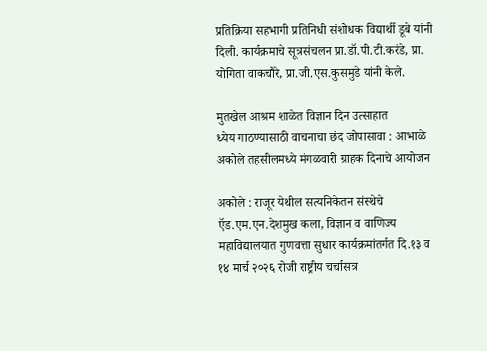प्रतिक्रिया सहभागी प्रतिनिधी संशोधक विद्यार्थी डूबे यांनी दिली. कार्यक्रमाचे सूत्रसंचलन प्रा.डॉ.पी.टी.करंडे, प्रा.  योगिता वाकचौरे, प्रा.जी.एस.कुसमुडे यांनी केले.

मुतखेल आश्रम शाळेत विज्ञान दिन उत्साहात
ध्येय गाठण्यासाठी वाचनाचा छंद जोपासावा : आभाळे
अकोले तहसीलमध्ये मंगळवारी ग्राहक दिनाचे आयोजन

अकोले : राजूर येथील सत्यनिकेतन संस्थेचे ऍड.एम.एन.देशमुख कला, विज्ञान व वाणिज्य महाविद्यालयात गुणवत्ता सुधार कार्यक्रमांतर्गत दि.१३ व १४ मार्च २०२६ रोजी राष्ट्रीय चर्चासत्र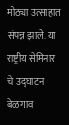मोठ्या उत्साहात संपन्न झाले. या राष्ट्रीय सेमिनार चे उद्घाटन बेळगाव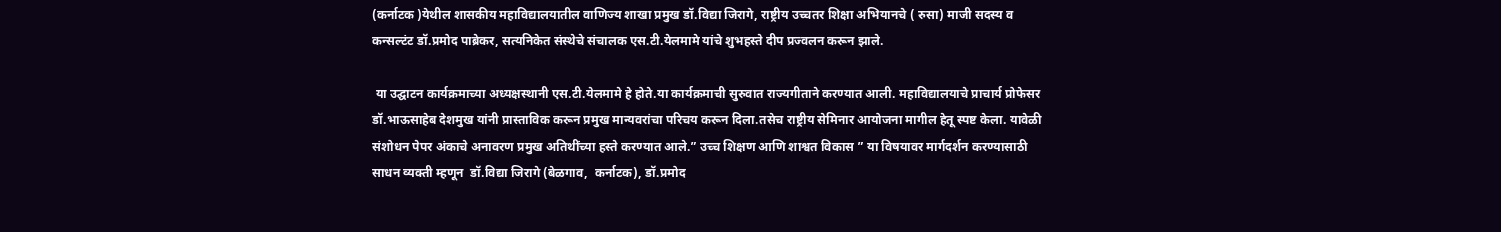(कर्नाटक )येथील शासकीय महाविद्यालयातील वाणिज्य शाखा प्रमुख डॉ.विद्या जिरागे, राष्ट्रीय उच्चतर शिक्षा अभियानचे ( रुसा) माजी सदस्य व कन्सल्टंट डॉ.प्रमोद पाब्रेकर, सत्यनिकेत संस्थेचे संचालक एस.टी.येलमामे यांचे शुभहस्ते दीप प्रज्वलन करून झाले.

 या उद्घाटन कार्यक्रमाच्या अध्यक्षस्थानी एस.टी.येलमामे हे होते.या कार्यक्रमाची सुरुवात राज्यगीताने करण्यात आली. महाविद्यालयाचे प्राचार्य प्रोफेसर डॉ.भाऊसाहेब देशमुख यांनी प्रास्ताविक करून प्रमुख मान्यवरांचा परिचय करून दिला.तसेच राष्ट्रीय सेमिनार आयोजना मागील हेतू स्पष्ट केला. यावेळी संशोधन पेपर अंकाचे अनावरण प्रमुख अतिथींच्या हस्ते करण्यात आले.” उच्च शिक्षण आणि शाश्वत विकास ” या विषयावर मार्गदर्शन करण्यासाठी साधन व्यक्ती म्हणून  डॉ.विद्या जिरागे (बेळगाव,  कर्नाटक), डॉ.प्रमोद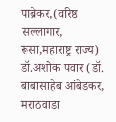पाब्रेकर,(वरिष्ठ सल्लागार, रूसा,महाराष्ट्र राज्य) डॉ.अशोक पवार (डॉ. बाबासाहेब आंबेडकर, मराठवाडा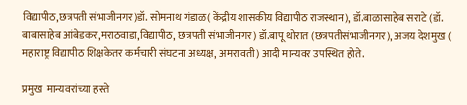विद्यापीठ,छत्रपती संभाजीनगर)डॉ. सोमनाथ गंडाळ( केंद्रीय शासकीय विद्यापीठ राजस्थान), डॉ.बाळासाहेब सराटे (डॉ. बाबासाहेब आंबेडकर,मराठवाडा,विद्यापीठ, छत्रपती संभाजीनगर) डॉ.बापू थोरात (छत्रपतीसंभाजीनगर), अजय देशमुख ( महाराष्ट्र विद्यापीठ शिक्षकेतर कर्मचारी संघटना अध्यक्ष, अमरावती) आदी मान्यवर उपस्थित होते.

प्रमुख  मान्यवरांच्या हस्ते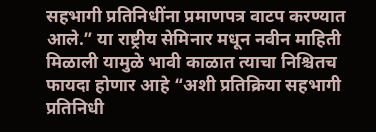सहभागी प्रतिनिधींना प्रमाणपत्र वाटप करण्यात आले.” या राष्ट्रीय सेमिनार मधून नवीन माहिती मिळाली यामुळे भावी काळात त्याचा निश्चितच फायदा होणार आहे “अशी प्रतिक्रिया सहभागी प्रतिनिधी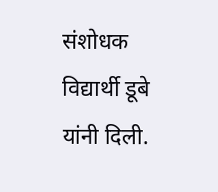संशोधक विद्यार्थी डूबे यांनी दिली.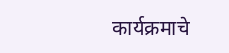कार्यक्रमाचे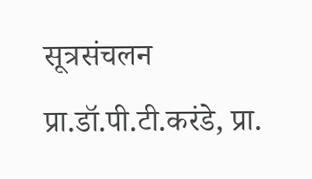सूत्रसंचलन प्रा.डॉ.पी.टी.करंडे, प्रा.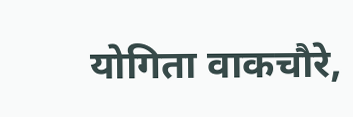योगिता वाकचौरे,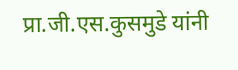प्रा.जी.एस.कुसमुडे यांनी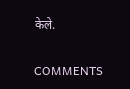केले.

COMMENTS